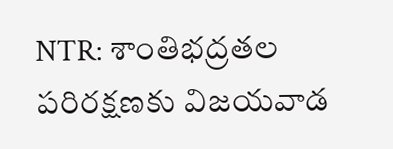NTR: శాంతిభద్రతల పరిరక్షణకు విజయవాడ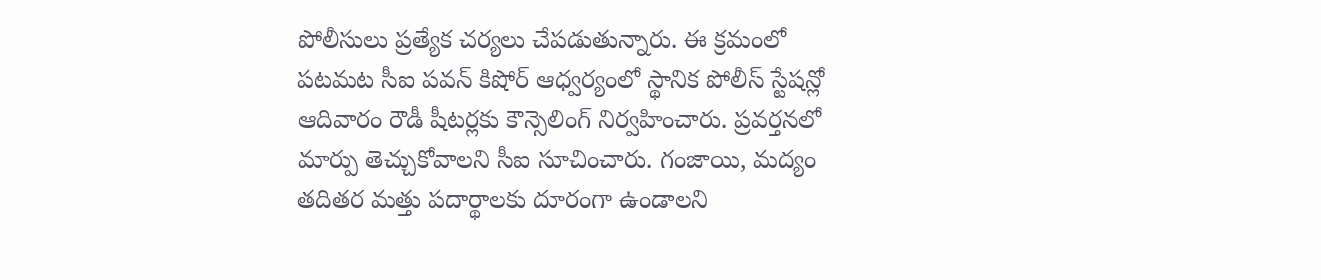పోలీసులు ప్రత్యేక చర్యలు చేపడుతున్నారు. ఈ క్రమంలో పటమట సీఐ పవన్ కిషోర్ ఆధ్వర్యంలో స్థానిక పోలీస్ స్టేషన్లో ఆదివారం రౌడీ షీటర్లకు కౌన్సెలింగ్ నిర్వహించారు. ప్రవర్తనలో మార్పు తెచ్చుకోవాలని సీఐ సూచించారు. గంజాయి, మద్యం తదితర మత్తు పదార్థాలకు దూరంగా ఉండాలని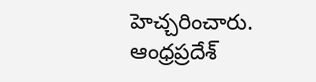హెచ్చరించారు.
ఆంధ్రప్రదేశ్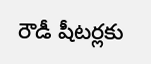రౌడీ షీటర్లకు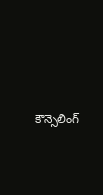కౌన్సెలింగ్